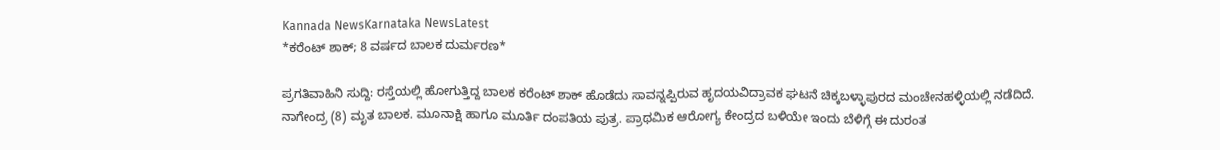Kannada NewsKarnataka NewsLatest
*ಕರೆಂಟ್ ಶಾಕ್; 8 ವರ್ಷದ ಬಾಲಕ ದುರ್ಮರಣ*

ಪ್ರಗತಿವಾಹಿನಿ ಸುದ್ದಿ: ರಸ್ತೆಯಲ್ಲಿ ಹೋಗುತ್ತಿದ್ದ ಬಾಲಕ ಕರೆಂಟ್ ಶಾಕ್ ಹೊಡೆದು ಸಾವನ್ನಪ್ಪಿರುವ ಹೃದಯವಿದ್ರಾವಕ ಘಟನೆ ಚಿಕ್ಕಬಳ್ಳಾಪುರದ ಮಂಚೇನಹಳ್ಳಿಯಲ್ಲಿ ನಡೆದಿದೆ.
ನಾಗೇಂದ್ರ (8) ಮೃತ ಬಾಲಕ. ಮೂನಾಕ್ಷಿ ಹಾಗೂ ಮೂರ್ತಿ ದಂಪತಿಯ ಪುತ್ರ. ಪ್ರಾಥಮಿಕ ಆರೋಗ್ಯ ಕೇಂದ್ರದ ಬಳಿಯೇ ಇಂದು ಬೆಳಿಗ್ಗೆ ಈ ದುರಂತ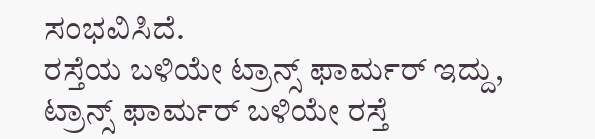ಸಂಭವಿಸಿದೆ.
ರಸ್ತೆಯ ಬಳಿಯೇ ಟ್ರಾನ್ಸ್ ಫಾರ್ಮರ್ ಇದ್ದು, ಟ್ರಾನ್ಸ್ ಫಾರ್ಮರ್ ಬಳಿಯೇ ರಸ್ತೆ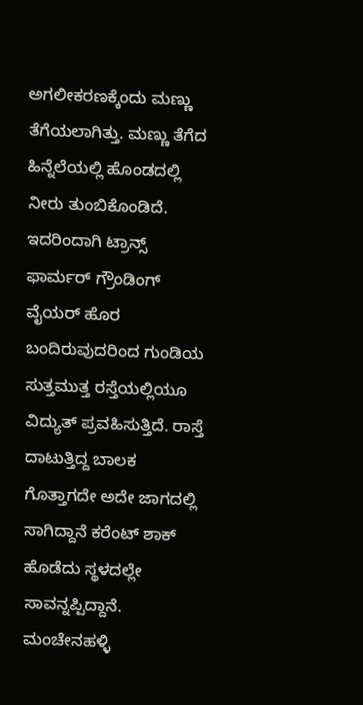ಅಗಲೀಕರಣಕ್ಕೆಂದು ಮಣ್ಣು ತೆಗೆಯಲಾಗಿತ್ತು. ಮಣ್ಣು ತೆಗೆದ ಹಿನ್ನೆಲೆಯಲ್ಲಿ ಹೊಂಡದಲ್ಲಿ ನೀರು ತುಂಬಿಕೊಂಡಿದೆ. ಇದರಿಂದಾಗಿ ಟ್ರಾನ್ಸ್ ಫಾರ್ಮರ್ ಗ್ರೌಂಡಿಂಗ್ ವೈಯರ್ ಹೊರ ಬಂದಿರುವುದರಿಂದ ಗುಂಡಿಯ ಸುತ್ತಮುತ್ತ ರಸ್ತೆಯಲ್ಲಿಯೂ ವಿದ್ಯುತ್ ಪ್ರವಹಿಸುತ್ತಿದೆ. ರಾಸ್ತೆ ದಾಟುತ್ತಿದ್ದ ಬಾಲಕ ಗೊತ್ತಾಗದೇ ಅದೇ ಜಾಗದಲ್ಲಿ ಸಾಗಿದ್ದಾನೆ ಕರೆಂಟ್ ಶಾಕ್ ಹೊಡೆದು ಸ್ಥಳದಲ್ಲೇ ಸಾವನ್ನಪ್ಪಿದ್ದಾನೆ.
ಮಂಚೇನಹಳ್ಳಿ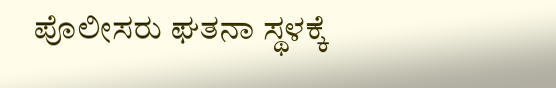ಪೊಲೀಸರು ಘತನಾ ಸ್ಥಳಕ್ಕೆ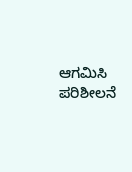ಆಗಮಿಸಿ ಪರಿಶೀಲನೆ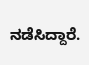ನಡೆಸಿದ್ದಾರೆ.